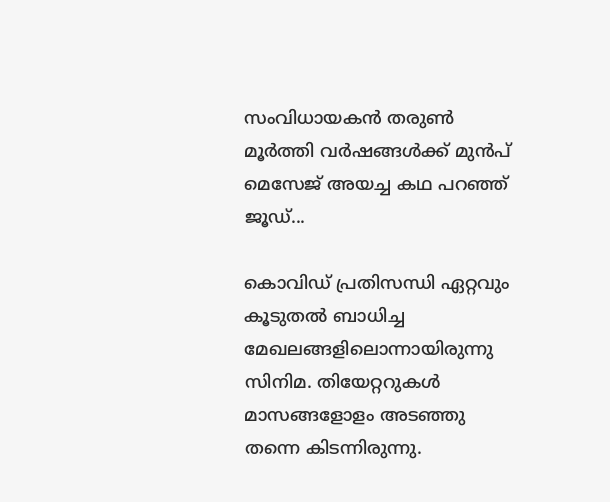സംവിധായകൻ തരുണ്‍ മൂര്‍ത്തി വർഷങ്ങൾക്ക് മുൻപ് മെസേജ് അയച്ച കഥ പറഞ്ഞ് ജൂഡ്...

കൊവിഡ് പ്രതിസന്ധി ഏറ്റവും കൂടുതൽ ബാധിച്ച മേഖലങ്ങളിലൊന്നായിരുന്നു സിനിമ. തിയേറ്ററുകൾ മാസങ്ങളോളം അ‍ടഞ്ഞു തന്നെ കിടന്നിരുന്നു.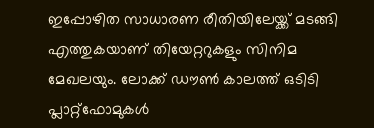ഇപ്പോഴിത സാധാരണ രീതിയിലേയ്ക്ക് മടങ്ങി എത്തുകയാണ് തിയേറ്ററുകളും സിനിമ മേഖലയും. ലോക്ക് ഡൗൺ കാലത്ത് ഒടിടി പ്ലാറ്റ്ഫോമുകൾ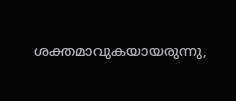ശക്തമാവുകയായരുന്നു,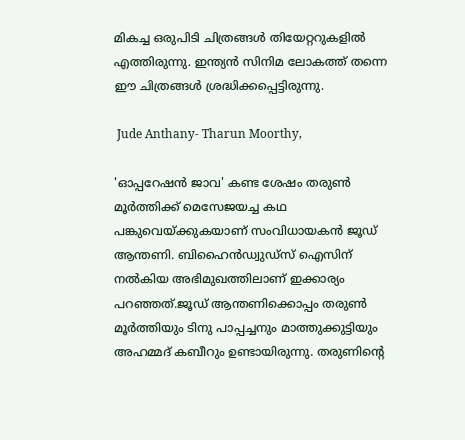മികച്ച ഒരുപിടി ചിത്രങ്ങൾ തിയേറ്ററുകളിൽ എത്തിരുന്നു. ഇന്ത്യൻ സിനിമ ലോകത്ത് തന്നെ ഈ ചിത്രങ്ങൾ ശ്രദ്ധിക്കപ്പെട്ടിരുന്നു.

 Jude Anthany- Tharun Moorthy,

'ഓപ്പറേഷന്‍ ജാവ' കണ്ട ശേഷം തരുണ്‍ മൂര്‍ത്തിക്ക് മെസേജയച്ച കഥ പങ്കുവെയ്ക്കുകയാണ് സംവിധായകന്‍ ജൂഡ് ആന്തണി. ബിഹൈന്‍ഡ്വുഡ്സ് ഐസിന് നൽകിയ അഭിമുഖത്തിലാണ് ഇക്കാര്യം പറഞ്ഞത്.ജൂഡ് ആന്തണിക്കൊപ്പം തരുൺ മൂർത്തിയും ടിനു പാപ്പച്ചനും മാത്തുക്കുട്ടിയും അഹമ്മദ് കബീറും ഉണ്ടായിരുന്നു. തരുണിന്റെ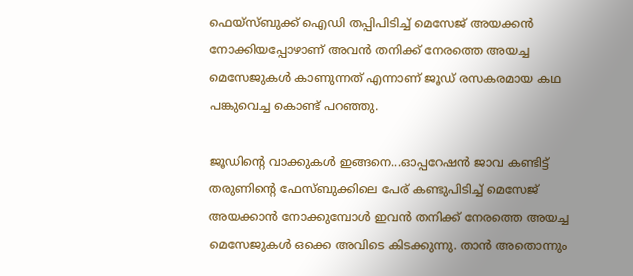ഫെയ്‌സ്ബുക്ക് ഐഡി തപ്പിപിടിച്ച് മെസേജ് അയക്കന്‍ നോക്കിയപ്പോഴാണ് അവന്‍ തനിക്ക് നേരത്തെ അയച്ച മെസേജുകള്‍ കാണുന്നത് എന്നാണ് ജൂഡ് രസകരമായ കഥ പങ്കുവെച്ച കൊണ്ട് പറഞ്ഞു.

ജൂഡിന്റെ വാക്കുകൾ ഇങ്ങനെ...ഓപ്പറേഷന്‍ ജാവ കണ്ടിട്ട് തരുണിന്റെ ഫേസ്ബുക്കിലെ പേര് കണ്ടുപിടിച്ച് മെസേജ് അയക്കാന്‍ നോക്കുമ്പോള്‍ ഇവന്‍ തനിക്ക് നേരത്തെ അയച്ച മെസേജുകള്‍ ഒക്കെ അവിടെ കിടക്കുന്നു. താന്‍ അതൊന്നും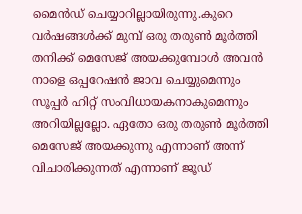മൈന്‍ഡ് ചെയ്യാറില്ലായിരുന്നു.കുറെ വര്‍ഷങ്ങള്‍ക്ക് മുമ്പ് ഒരു തരുണ്‍ മൂര്‍ത്തി തനിക്ക് മെസേജ് അയക്കുമ്പോള്‍ അവന്‍ നാളെ ഒപ്പറേഷന്‍ ജാവ ചെയ്യുമെന്നും സൂപ്പര്‍ ഹിറ്റ് സംവിധായകനാകുമെന്നും അറിയില്ലല്ലോ. ഏതോ ഒരു തരുണ്‍ മൂര്‍ത്തി മെസേജ് അയക്കുന്നു എന്നാണ് അന്ന് വിചാരിക്കുന്നത് എന്നാണ് ജൂഡ്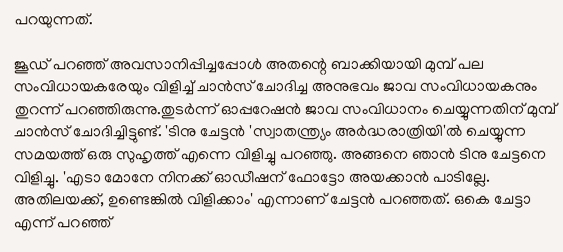പറയുന്നത്.

ജൂഡ് പറഞ്ഞ് അവസാനിപ്പിച്ചപ്പോൾ അതന്റെ ബാക്കിയായി മുമ്പ് പല സംവിധായകരേയും വിളിച്ച് ചാൻസ് ചോദിച്ച അനുഭവം ജാവ സംവിധായകനും തുറന്ന് പറഞ്ഞിരുന്നു.തുടര്‍ന്ന് ഓപ്പറേഷന്‍ ജാവ സംവിധാനം ചെയ്യുന്നതിന് മുമ്പ് ചാന്‍സ് ചോദിച്ചിട്ടുണ്ട്. 'ടിനു ചേട്ടന്‍ 'സ്വാതന്ത്ര്യം അര്‍ദ്ധരാത്രിയി'ല്‍ ചെയ്യുന്ന സമയത്ത് ഒരു സുഹൃത്ത് എന്നെ വിളിച്ചു പറഞ്ഞു. അങ്ങനെ ഞാന്‍ ടിനു ചേട്ടനെ വിളിച്ചു. 'എടാ മോനേ നിനക്ക് ഓഡീഷന് ഫോട്ടോ അയക്കാന്‍ പാടില്ലേ. അതിലയക്ക്, ഉണ്ടെങ്കില്‍ വിളിക്കാം' എന്നാണ് ചേട്ടന്‍ പറഞ്ഞത്. ഒകെ ചേട്ടാ എന്ന് പറഞ്ഞ്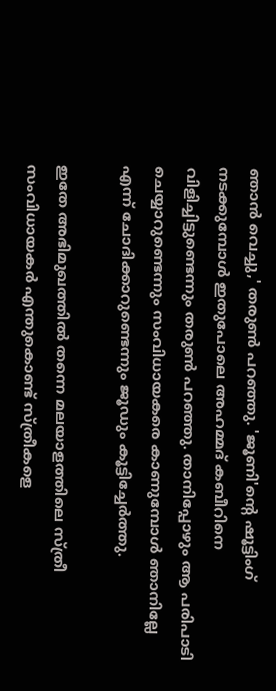ഞാന്‍ വെച്ചു,' തരുണ്‍ പറഞ്ഞു. 'ജൂണി'ന്റെ ഷൂട്ടിംഗ് നടക്കുമ്പോള്‍ ഇതുപോലെ അഹമ്മദ് കബീറിനെ വിളിച്ചിട്ടുണ്ടെന്നും തരുണ്‍ പറഞ്ഞു. താനിപ്പോഴും ആ പരിപാടി ചെയ്യാറുണ്ടെന്നും സംവിധായകരെ കാണുമ്പോള്‍ ഞാനില്ലേ എന്ന് ചോദിക്കാറുണ്ടെന്നും ജൂഡും കൂട്ടിച്ചേര്‍ത്തു.

ഇതേ അഭിമുഖത്തിൽ തന്നെ മലയാളത്തിലെ സ്ത്രീ സംവിധായകര്‍ എന്തുകൊണ്ട് സ്ത്രീകളെ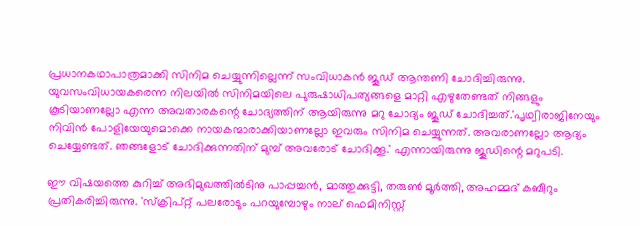പ്രധാനകഥാപാത്രമാക്കി സിനിമ ചെയ്യുന്നില്ലെന്ന് സംവിധാകന്‍ ജൂഡ് ആന്തണി ചോദിച്ചിരുന്നു. യുവസംവിധായകരെന്ന നിലയില്‍ സിനിമയിലെ പുരുഷാധിപത്യങ്ങളെ മാറ്റി എഴുതേണ്ടത് നിങ്ങളും കൂടിയാണല്ലോ എന്ന അവതാരകന്റെ ചോദ്യത്തിന് ആയിരുന്നു മറു ചോദ്യം ജൂഡ് ചോദിച്ചത്.'പൃഥ്വിരാജിനേയും നിവിന്‍ പോളിയേയുമൊക്കെ നായകന്മാരാക്കിയാണല്ലോ ഇവരും സിനിമ ചെയ്യുന്നത്. അവരാണല്ലോ ആദ്യം ചെയ്യേണ്ടത്. ഞങ്ങളോട് ചോദിക്കുന്നതിന് മുമ്പ് അവരോട് ചോദിക്കൂ.' എന്നായിരുന്നു ജൂഡിന്റെ മറുപടി.

ഈ വിഷയത്തെ കുറിച്ച് അഭിമുഖത്തിൽടിനു പാപ്പച്ചന്‍, മാത്തുക്കുട്ടി, തരുണ്‍ മൂര്‍ത്തി, അഹമ്മദ് കബീറും പ്രതികരിച്ചിരുന്നു. 'സ്‌ക്രിപ്റ്റ് പലരോടും പറയുമ്പോഴും നാല് ഫെമിനിസ്റ്റ്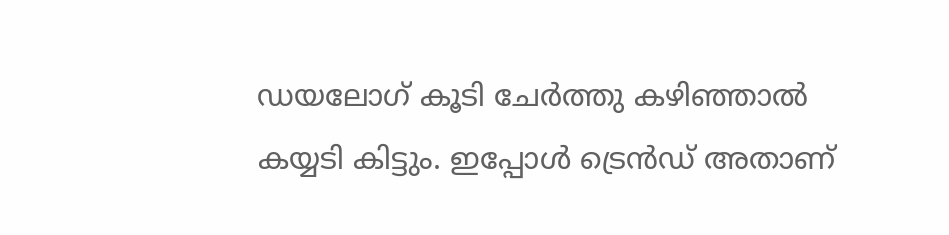ഡയലോഗ് കൂടി ചേര്‍ത്തു കഴിഞ്ഞാല്‍ കയ്യടി കിട്ടും. ഇപ്പോള്‍ ട്രെന്‍ഡ് അതാണ്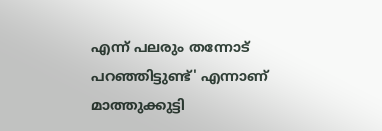എന്ന് പലരും തന്നോട് പറഞ്ഞിട്ടുണ്ട്' എന്നാണ് മാത്തുക്കുട്ടി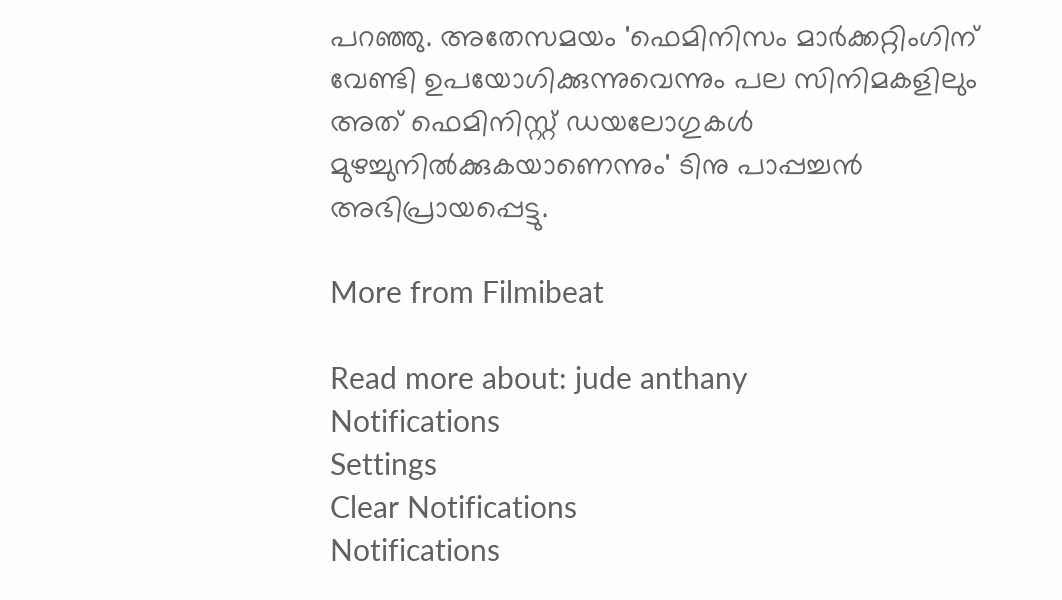പറഞ്ഞു. അതേസമയം 'ഫെമിനിസം മാര്‍ക്കറ്റിംഗിന് വേണ്ടി ഉപയോഗിക്കുന്നുവെന്നും പല സിനിമകളിലും അത് ഫെമിനിസ്റ്റ് ഡയലോഗുകള്‍ മുഴച്ചുനില്‍ക്കുകയാണെന്നും' ടിനു പാപ്പച്ചന്‍ അഭിപ്രായപ്പെട്ടു.

More from Filmibeat

Read more about: jude anthany
Notifications
Settings
Clear Notifications
Notifications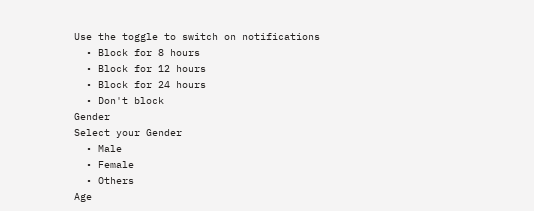Use the toggle to switch on notifications
  • Block for 8 hours
  • Block for 12 hours
  • Block for 24 hours
  • Don't block
Gender
Select your Gender
  • Male
  • Female
  • Others
Age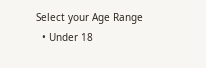Select your Age Range
  • Under 18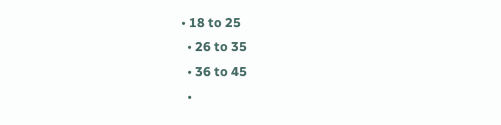• 18 to 25
  • 26 to 35
  • 36 to 45
  •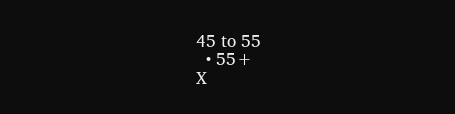45 to 55
  • 55+
X